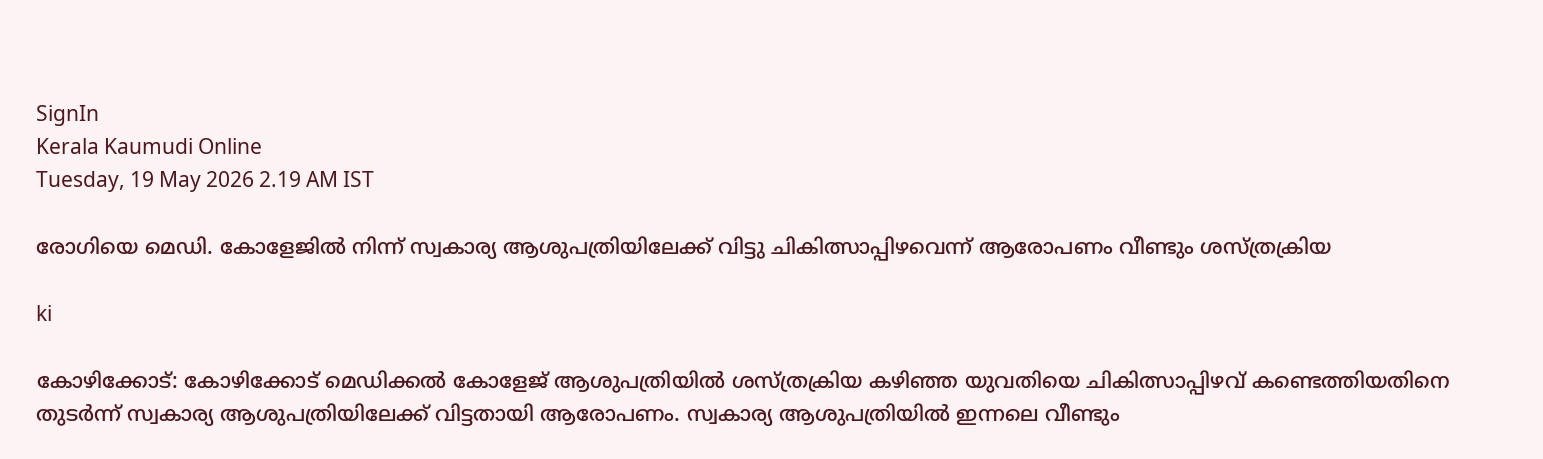SignIn
Kerala Kaumudi Online
Tuesday, 19 May 2026 2.19 AM IST

രോഗിയെ മെഡി. കോളേജിൽ നിന്ന് സ്വകാര്യ ആശുപത്രിയിലേക്ക് വിട്ടു ചികിത്സാപ്പിഴവെന്ന് ആരോപണം വീണ്ടും ശസ്ത്രക്രിയ

ki

കോഴിക്കോട്: കോഴിക്കോട് മെഡിക്കൽ കോളേജ് ആശുപത്രിയിൽ ശസ്ത്രക്രിയ കഴിഞ്ഞ യുവതിയെ ചികിത്സാപ്പിഴവ് കണ്ടെത്തിയതിനെ തുട‌ർന്ന് സ്വകാര്യ ആശുപത്രിയിലേക്ക് വിട്ടതായി ആരോപണം. സ്വകാര്യ ആശുപത്രിയിൽ ഇന്നലെ വീണ്ടും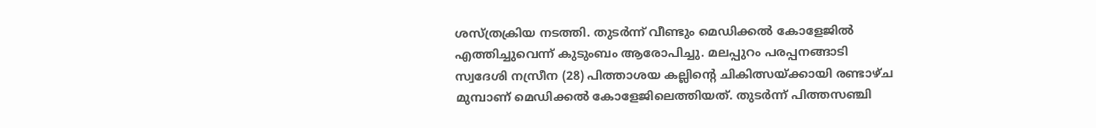ശസ്ത്രക്രിയ നടത്തി. തുടർന്ന് വീണ്ടും മെഡിക്കൽ കോളേജിൽ എത്തിച്ചുവെന്ന് കുടുംബം ആരോപിച്ചു. മലപ്പുറം പരപ്പനങ്ങാടി സ്വദേശി നസ്രീന (28) പിത്താശയ കല്ലിന്റെ ചികിത്സയ്ക്കായി രണ്ടാഴ്ച മുമ്പാണ് മെഡിക്കൽ കോളേജിലെത്തിയത്. തുടർന്ന് പിത്തസഞ്ചി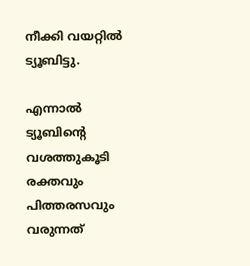നീക്കി വയറ്റിൽ ട്യൂബിട്ടു.

എന്നാൽ ട്യൂബിന്റെ വശത്തുകൂടി രക്തവും പിത്തരസവും വരുന്നത്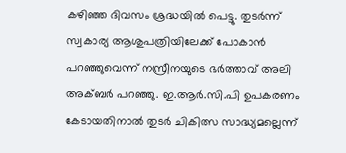കഴിഞ്ഞ ദിവസം ശ്രദ്ധയിൽ പെട്ടു. തുടർന്ന് സ്വകാര്യ ആശുപത്രിയിലേക്ക് പോകാൻ പറഞ്ഞുവെന്ന് നസ്രീനയുടെ ഭർത്താവ് അലി അക്ബർ പറഞ്ഞു. ഇ.ആർ.സി.പി ഉപകരണം കേടായതിനാൽ തുടർ ചികിത്സ സാദ്ധ്യമല്ലെന്ന്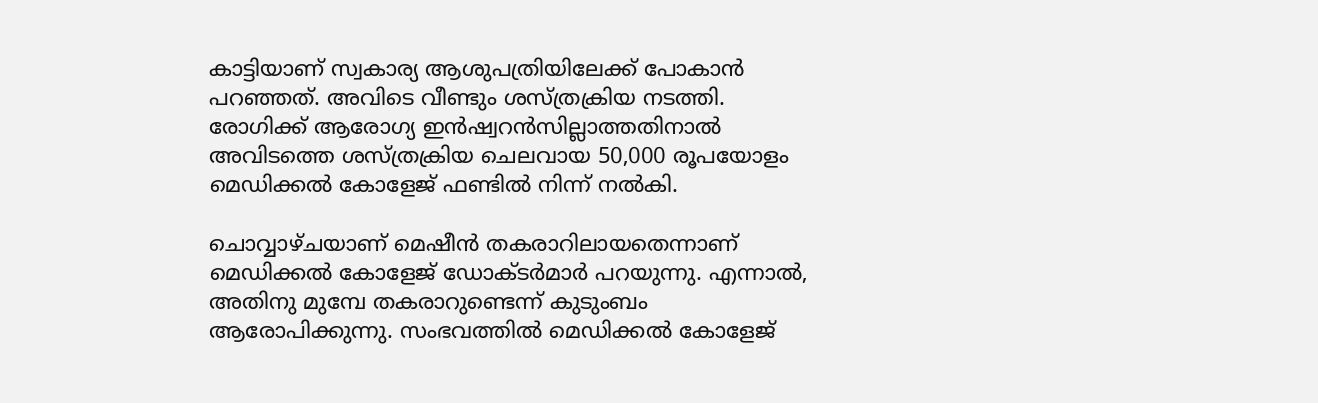കാട്ടിയാണ് സ്വകാര്യ ആശുപത്രിയിലേക്ക് പോകാൻ പറഞ്ഞത്. അവിടെ വീണ്ടും ശസ്ത്രക്രിയ നടത്തി. രോഗിക്ക് ആരോഗ്യ ഇൻഷ്വറൻസില്ലാത്തതിനാൽ അവിടത്തെ ശസ്ത്രക്രിയ ചെലവായ 50,000 രൂപയോളം മെഡിക്കൽ കോളേജ് ഫണ്ടിൽ നിന്ന് നൽകി.

ചൊവ്വാഴ്ചയാണ് മെഷീൻ തകരാറിലായതെന്നാണ് മെഡിക്കൽ കോളേജ് ഡോക്ടർമാർ പറയുന്നു. എന്നാൽ, അതിനു മുമ്പേ തകരാറുണ്ടെന്ന് കുടുംബം ആരോപിക്കുന്നു. സംഭവത്തിൽ മെഡിക്കൽ കോളേജ്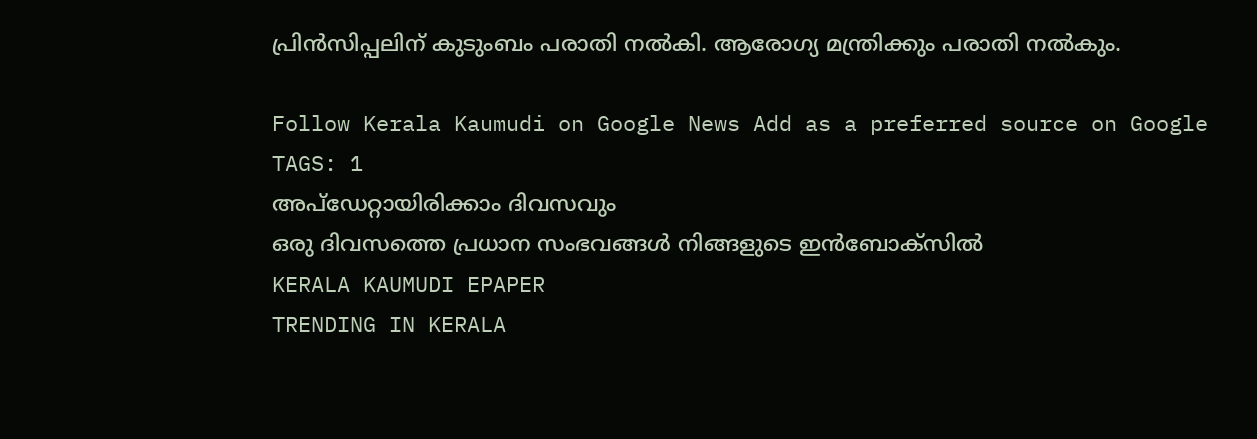പ്രിൻസിപ്പലിന് കുടുംബം പരാതി നൽകി. ആരോഗ്യ മന്ത്രിക്കും പരാതി നൽകും.

Follow Kerala Kaumudi on Google News Add as a preferred source on Google
TAGS: 1
അപ്ഡേറ്റായിരിക്കാം ദിവസവും
ഒരു ദിവസത്തെ പ്രധാന സംഭവങ്ങൾ നിങ്ങളുടെ ഇൻബോക്സിൽ
KERALA KAUMUDI EPAPER
TRENDING IN KERALA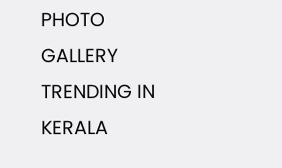PHOTO GALLERY
TRENDING IN KERALA